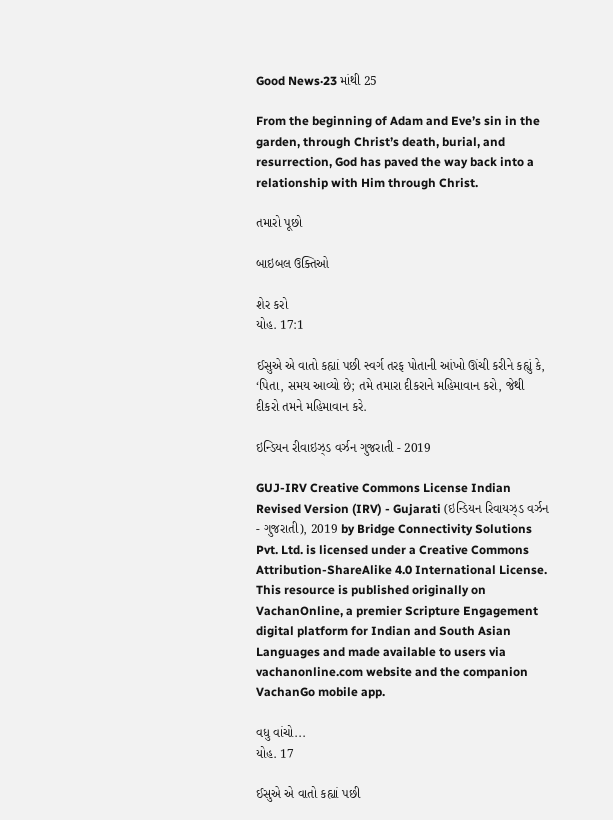Good News·23 માંથી 25

From the beginning of Adam and Eve’s sin in the garden, through Christ’s death, burial, and resurrection, God has paved the way back into a relationship with Him through Christ.

તમારો પૂછો

બાઇબલ ઉક્તિઓ

શેર કરો
યોહ. 17:1

ઈસુએ એ વાતો કહ્યાં પછી સ્વર્ગ તરફ પોતાની આંખો ઊંચી કરીને કહ્યું કે, ‘પિતા, સમય આવ્યો છે; તમે તમારા દીકરાને મહિમાવાન કરો, જેથી દીકરો તમને મહિમાવાન કરે.

ઇન્ડિયન રીવાઇઝ્ડ વર્ઝન ગુજરાતી - 2019

GUJ-IRV Creative Commons License Indian Revised Version (IRV) - Gujarati (ઇન્ડિયન રિવાયઝ્ડ વર્ઝન - ગુજરાતી), 2019 by Bridge Connectivity Solutions Pvt. Ltd. is licensed under a Creative Commons Attribution-ShareAlike 4.0 International License. This resource is published originally on VachanOnline, a premier Scripture Engagement digital platform for Indian and South Asian Languages and made available to users via vachanonline.com website and the companion VachanGo mobile app.

વધુ વાંચો...
યોહ. 17

ઈસુએ એ વાતો કહ્યાં પછી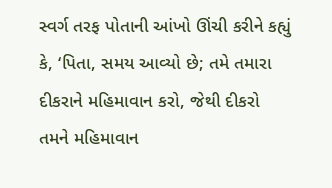સ્વર્ગ તરફ પોતાની આંખો ઊંચી કરીને કહ્યું કે, ‘પિતા, સમય આવ્યો છે; તમે તમારા દીકરાને મહિમાવાન કરો, જેથી દીકરો તમને મહિમાવાન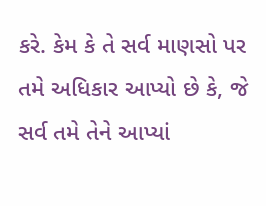કરે. કેમ કે તે સર્વ માણસો પર તમે અધિકાર આપ્યો છે કે, જે સર્વ તમે તેને આપ્યાં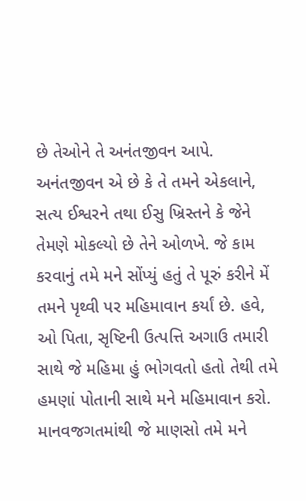છે તેઓને તે અનંતજીવન આપે. અનંતજીવન એ છે કે તે તમને એકલાને, સત્ય ઈશ્વરને તથા ઈસુ ખ્રિસ્તને કે જેને તેમણે મોકલ્યો છે તેને ઓળખે. જે કામ કરવાનું તમે મને સોંપ્યું હતું તે પૂરું કરીને મેં તમને પૃથ્વી પર મહિમાવાન કર્યાં છે. હવે, ઓ પિતા, સૃષ્ટિની ઉત્પત્તિ અગાઉ તમારી સાથે જે મહિમા હું ભોગવતો હતો તેથી તમે હમણાં પોતાની સાથે મને મહિમાવાન કરો. માનવજગતમાંથી જે માણસો તમે મને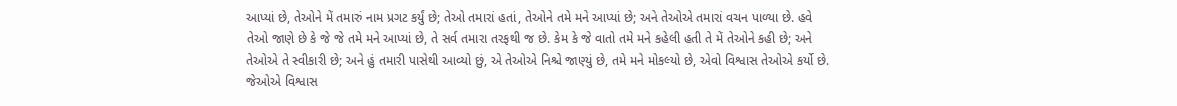આપ્યાં છે, તેઓને મેં તમારું નામ પ્રગટ કર્યું છે; તેઓ તમારાં હતાં, તેઓને તમે મને આપ્યાં છે; અને તેઓએ તમારાં વચન પાળ્યા છે. હવે તેઓ જાણે છે કે જે જે તમે મને આપ્યાં છે, તે સર્વ તમારા તરફથી જ છે. કેમ કે જે વાતો તમે મને કહેલી હતી તે મેં તેઓને કહી છે; અને તેઓએ તે સ્વીકારી છે; અને હું તમારી પાસેથી આવ્યો છું, એ તેઓએ નિશ્ચે જાણ્યું છે, તમે મને મોકલ્યો છે, એવો વિશ્વાસ તેઓએ કર્યો છે. જેઓએ વિશ્વાસ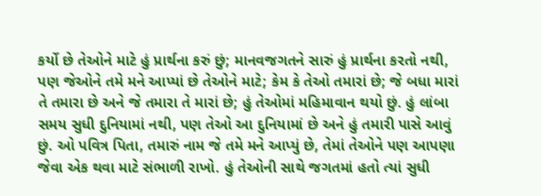કર્યો છે તેઓને માટે હું પ્રાર્થના કરું છું; માનવજગતને સારું હું પ્રાર્થના કરતો નથી, પણ જેઓને તમે મને આપ્યાં છે તેઓને માટે; કેમ કે તેઓ તમારાં છે; જે બધા મારાં તે તમારા છે અને જે તમારા તે મારાં છે; હું તેઓમાં મહિમાવાન થયો છું. હું લાંબા સમય સુધી દુનિયામાં નથી, પણ તેઓ આ દુનિયામાં છે અને હું તમારી પાસે આવું છું. ઓ પવિત્ર પિતા, તમારું નામ જે તમે મને આપ્યું છે, તેમાં તેઓને પણ આપણા જેવા એક થવા માટે સંભાળી રાખો. હું તેઓની સાથે જગતમાં હતો ત્યાં સુધી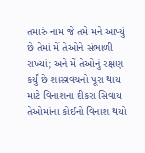તમારું નામ જે તમે મને આપ્યું છે તેમાં મેં તેઓને સંભાળી રાખ્યાં; અને મેં તેઓનું રક્ષણ કર્યું છે શાસ્ત્રવચનો પૂરા થાય માટે વિનાશના દીકરા સિવાય તેઓમાંના કોઈનો વિનાશ થયો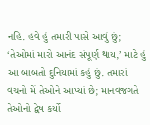નહિ. હવે હું તમારી પાસે આવું છું; ‘તેઓમાં મારો આનંદ સંપૂર્ણ થાય,’ માટે હું આ બાબતો દુનિયામાં કહું છું. તમારાં વચનો મેં તેઓને આપ્યાં છે; માનવજગતે તેઓનો દ્વેષ કર્યો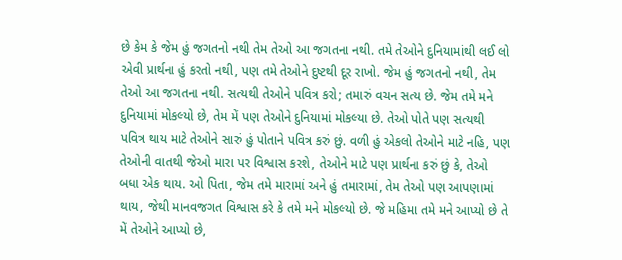છે કેમ કે જેમ હું જગતનો નથી તેમ તેઓ આ જગતના નથી. તમે તેઓને દુનિયામાંથી લઈ લો એવી પ્રાર્થના હું કરતો નથી, પણ તમે તેઓને દુષ્ટથી દૂર રાખો. જેમ હું જગતનો નથી, તેમ તેઓ આ જગતના નથી. સત્યથી તેઓને પવિત્ર કરો; તમારું વચન સત્ય છે. જેમ તમે મને દુનિયામાં મોકલ્યો છે, તેમ મેં પણ તેઓને દુનિયામાં મોકલ્યા છે. તેઓ પોતે પણ સત્યથી પવિત્ર થાય માટે તેઓને સારું હું પોતાને પવિત્ર કરું છું. વળી હું એકલો તેઓને માટે નહિ, પણ તેઓની વાતથી જેઓ મારા પર વિશ્વાસ કરશે, તેઓને માટે પણ પ્રાર્થના કરું છું કે, તેઓ બધા એક થાય. ઓ પિતા, જેમ તમે મારામાં અને હું તમારામાં, તેમ તેઓ પણ આપણામાં થાય, જેથી માનવજગત વિશ્વાસ કરે કે તમે મને મોકલ્યો છે. જે મહિમા તમે મને આપ્યો છે તે મેં તેઓને આપ્યો છે,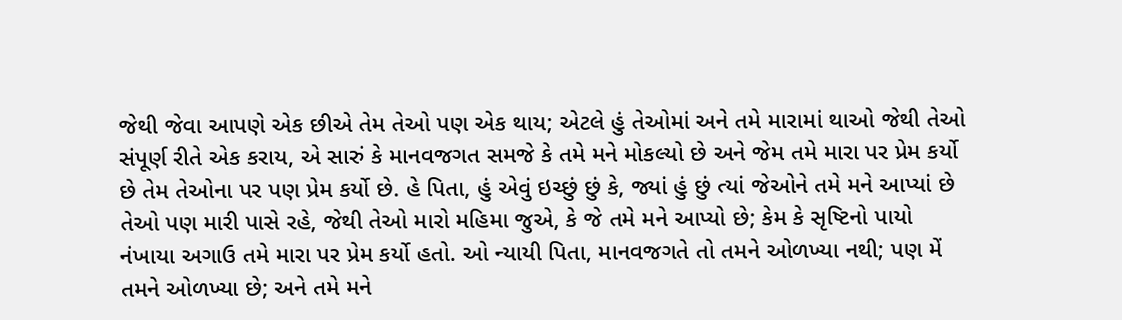જેથી જેવા આપણે એક છીએ તેમ તેઓ પણ એક થાય; એટલે હું તેઓમાં અને તમે મારામાં થાઓ જેથી તેઓ સંપૂર્ણ રીતે એક કરાય, એ સારું કે માનવજગત સમજે કે તમે મને મોકલ્યો છે અને જેમ તમે મારા પર પ્રેમ કર્યો છે તેમ તેઓના પર પણ પ્રેમ કર્યો છે. હે પિતા, હું એવું ઇચ્છું છું કે, જ્યાં હું છું ત્યાં જેઓને તમે મને આપ્યાં છે તેઓ પણ મારી પાસે રહે, જેથી તેઓ મારો મહિમા જુએ, કે જે તમે મને આપ્યો છે; કેમ કે સૃષ્ટિનો પાયો નંખાયા અગાઉ તમે મારા પર પ્રેમ કર્યો હતો. ઓ ન્યાયી પિતા, માનવજગતે તો તમને ઓળખ્યા નથી; પણ મેં તમને ઓળખ્યા છે; અને તમે મને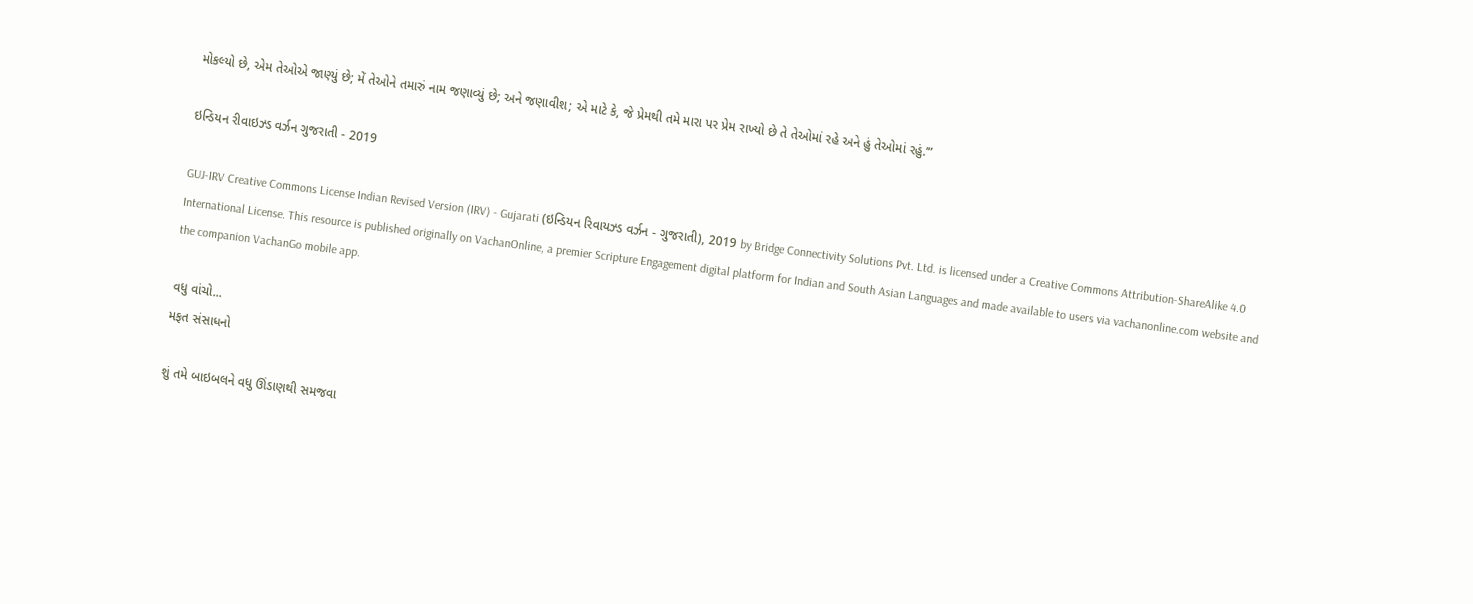મોકલ્યો છે, એમ તેઓએ જાણ્યું છે; મેં તેઓને તમારું નામ જણાવ્યું છે; અને જણાવીશ; એ માટે કે, જે પ્રેમથી તમે મારા પર પ્રેમ રાખ્યો છે તે તેઓમાં રહે અને હું તેઓમાં રહું.’”

ઇન્ડિયન રીવાઇઝ્ડ વર્ઝન ગુજરાતી - 2019

GUJ-IRV Creative Commons License Indian Revised Version (IRV) - Gujarati (ઇન્ડિયન રિવાયઝ્ડ વર્ઝન - ગુજરાતી), 2019 by Bridge Connectivity Solutions Pvt. Ltd. is licensed under a Creative Commons Attribution-ShareAlike 4.0 International License. This resource is published originally on VachanOnline, a premier Scripture Engagement digital platform for Indian and South Asian Languages and made available to users via vachanonline.com website and the companion VachanGo mobile app.

વધુ વાંચો...
મફત સંસાધનો

શું તમે બાઇબલને વધુ ઊંડાણથી સમજવા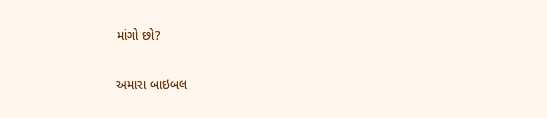માંગો છો?

અમારા બાઇબલ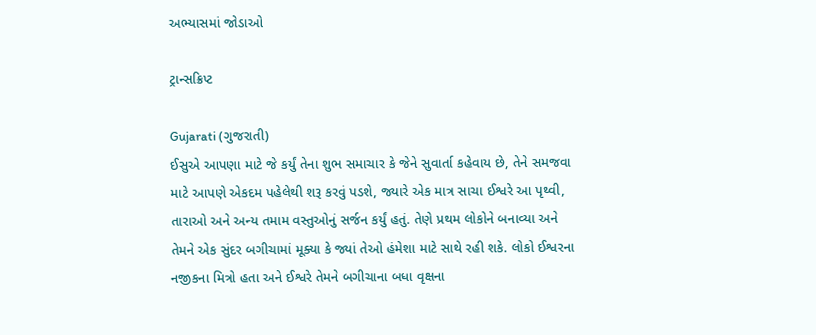અભ્યાસમાં જોડાઓ

ટ્રાન્સક્રિપ્ટ

Gujarati (ગુજરાતી)
ઈસુએ આપણા માટે જે કર્યું તેના શુભ સમાચાર કે જેને સુવાર્તા કહેવાય છે, તેને સમજવા માટે આપણે એકદમ પહેલેથી શરૂ કરવું પડશે, જ્યારે એક માત્ર સાચા ઈશ્વરે આ પૃથ્વી, તારાઓ અને અન્ય તમામ વસ્તુઓનું સર્જન કર્યું હતું. તેણે પ્રથમ લોકોને બનાવ્યા અને તેમને એક સુંદર બગીચામાં મૂક્યા કે જ્યાં તેઓ હંમેશા માટે સાથે રહી શકે. લોકો ઈશ્વરના નજીકના મિત્રો હતા અને ઈશ્વરે તેમને બગીચાના બધા વૃક્ષના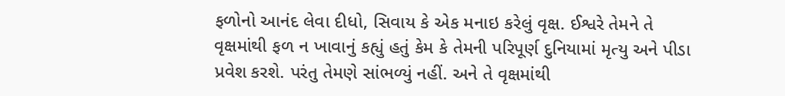ફળોનો આનંદ લેવા દીધો, સિવાય કે એક મનાઇ કરેલું વૃક્ષ. ઈશ્વરે તેમને તે વૃક્ષમાંથી ફળ ન ખાવાનું કહ્યું હતું કેમ કે તેમની પરિપૂર્ણ દુનિયામાં મૃત્યુ અને પીડા પ્રવેશ કરશે. પરંતુ તેમણે સાંભળ્યું નહીં. અને તે વૃક્ષમાંથી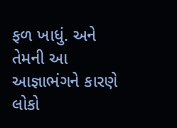ફળ ખાધું. અને તેમની આ આજ્ઞાભંગને કારણે લોકો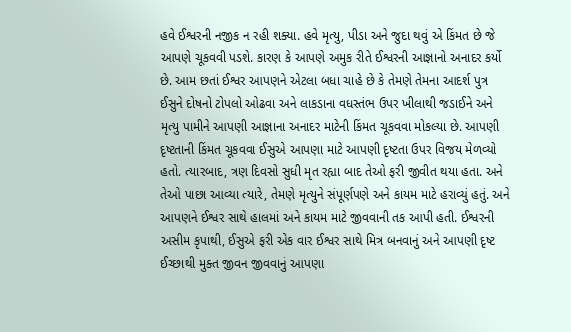હવે ઈશ્વરની નજીક ન રહી શક્યા. હવે મૃત્યુ, પીડા અને જુદા થવું એ કિંમત છે જે આપણે ચૂકવવી પડશે. કારણ કે આપણે અમુક રીતે ઈશ્વરની આજ્ઞાનો અનાદર કર્યો છે. આમ છતાં ઈશ્વર આપણને એટલા બધા ચાહે છે કે તેમણે તેમના આદર્શ પુત્ર ઈસુને દોષનો ટોપલો ઓઢવા અને લાકડાના વધસ્તંભ ઉપર ખીલાથી જડાઈને અને મૃત્યુ પામીને આપણી આજ્ઞાના અનાદર માટેની કિંમત ચૂકવવા મોકલ્યા છે. આપણી દૃષ્ટતાની કિંમત ચૂકવવા ઈસુએ આપણા માટે આપણી દૃષ્ટતા ઉપર વિજય મેળવ્યો હતો. ત્યારબાદ, ત્રણ દિવસો સુધી મૃત રહ્યા બાદ તેઓ ફરી જીવીત થયા હતા. અને તેઓ પાછા આવ્યા ત્યારે, તેમણે મૃત્યુને સંપૂર્ણપણે અને કાયમ માટે હરાવ્યું હતું. અને આપણને ઈશ્વર સાથે હાલમાં અને કાયમ માટે જીવવાની તક આપી હતી. ઈશ્વરની અસીમ કૃપાથી, ઈસુએ ફરી એક વાર ઈશ્વર સાથે મિત્ર બનવાનું અને આપણી દૃષ્ટ ઈચ્છાથી મુક્ત જીવન જીવવાનું આપણા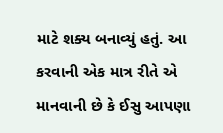માટે શક્ય બનાવ્યું હતું. આ કરવાની એક માત્ર રીતે એ માનવાની છે કે ઈસુ આપણા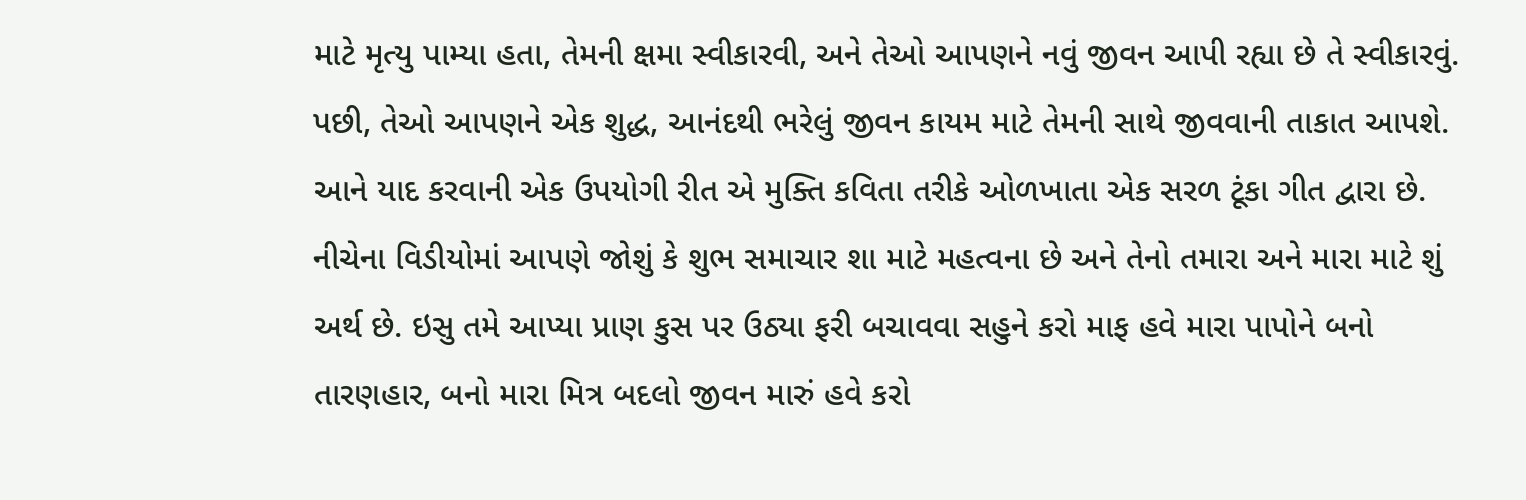માટે મૃત્યુ પામ્યા હતા, તેમની ક્ષમા સ્વીકારવી, અને તેઓ આપણને નવું જીવન આપી રહ્યા છે તે સ્વીકારવું. પછી, તેઓ આપણને એક શુદ્ધ, આનંદથી ભરેલું જીવન કાયમ માટે તેમની સાથે જીવવાની તાકાત આપશે. આને યાદ કરવાની એક ઉપયોગી રીત એ મુક્તિ કવિતા તરીકે ઓળખાતા એક સરળ ટૂંકા ગીત દ્વારા છે. નીચેના વિડીયોમાં આપણે જોશું કે શુભ સમાચાર શા માટે મહત્વના છે અને તેનો તમારા અને મારા માટે શું અર્થ છે. ઇસુ તમે આપ્યા પ્રાણ કુસ પર ઉઠ્યા ફરી બચાવવા સહુને કરો માફ હવે મારા પાપોને બનો તારણહાર, બનો મારા મિત્ર બદલો જીવન મારું હવે કરો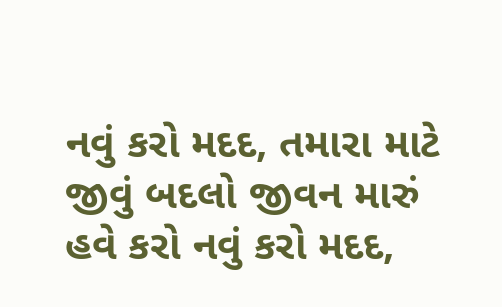નવું કરો મદદ, તમારા માટે જીવું બદલો જીવન મારું હવે કરો નવું કરો મદદ,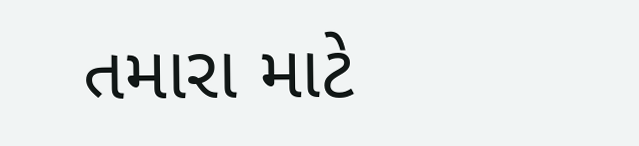તમારા માટે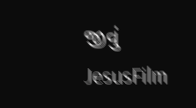જીવું
JesusFilm